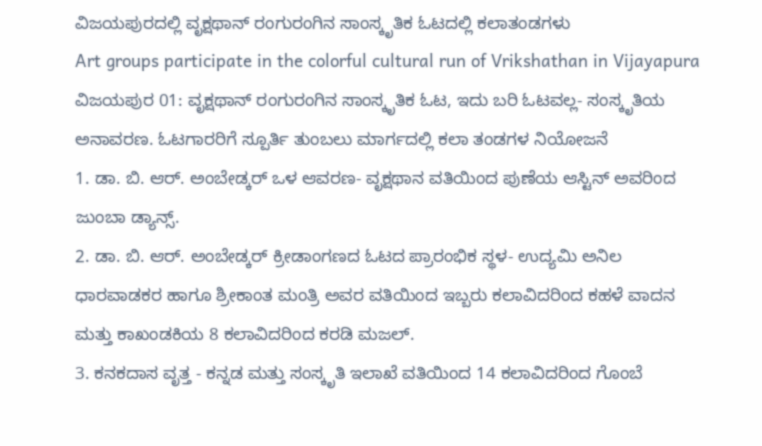ವಿಜಯಪುರದಲ್ಲಿ ವೃಕ್ಷಥಾನ್ ರಂಗುರಂಗಿನ ಸಾಂಸ್ಕೃತಿಕ ಓಟದಲ್ಲಿ ಕಲಾತಂಡಗಳು
Art groups participate in the colorful cultural run of Vrikshathan in Vijayapura
ವಿಜಯಪುರ 01: ವೃಕ್ಷಥಾನ್ ರಂಗುರಂಗಿನ ಸಾಂಸ್ಕೃತಿಕ ಓಟ, ಇದು ಬರಿ ಓಟವಲ್ಲ- ಸಂಸ್ಕೃತಿಯ ಅನಾವರಣ. ಓಟಗಾರರಿಗೆ ಸ್ಪೂರ್ತಿ ತುಂಬಲು ಮಾರ್ಗದಲ್ಲಿ ಕಲಾ ತಂಡಗಳ ನಿಯೋಜನೆ
1. ಡಾ. ಬಿ. ಆರ್. ಅಂಬೇಡ್ಕರ್ ಒಳ ಆವರಣ- ವೃಕ್ಷಥಾನ ವತಿಯಿಂದ ಪುಣೆಯ ಆಸ್ಟಿನ್ ಅವರಿಂದ ಜುಂಬಾ ಡ್ಯಾನ್ಸ್.
2. ಡಾ. ಬಿ. ಆರ್. ಅಂಬೇಡ್ಕರ್ ಕ್ರೀಡಾಂಗಣದ ಓಟದ ಪ್ರಾರಂಭಿಕ ಸ್ಥಳ- ಉದ್ಯಮಿ ಅನಿಲ ಧಾರವಾಡಕರ ಹಾಗೂ ಶ್ರೀಕಾಂತ ಮಂತ್ರಿ ಅವರ ವತಿಯಿಂದ ಇಬ್ಬರು ಕಲಾವಿದರಿಂದ ಕಹಳೆ ವಾದನ ಮತ್ತು ಕಾಖಂಡಕಿಯ 8 ಕಲಾವಿದರಿಂದ ಕರಡಿ ಮಜಲ್.
3. ಕನಕದಾಸ ವೃತ್ತ - ಕನ್ನಡ ಮತ್ತು ಸಂಸ್ಕೃತಿ ಇಲಾಖೆ ವತಿಯಿಂದ 14 ಕಲಾವಿದರಿಂದ ಗೊಂಬೆ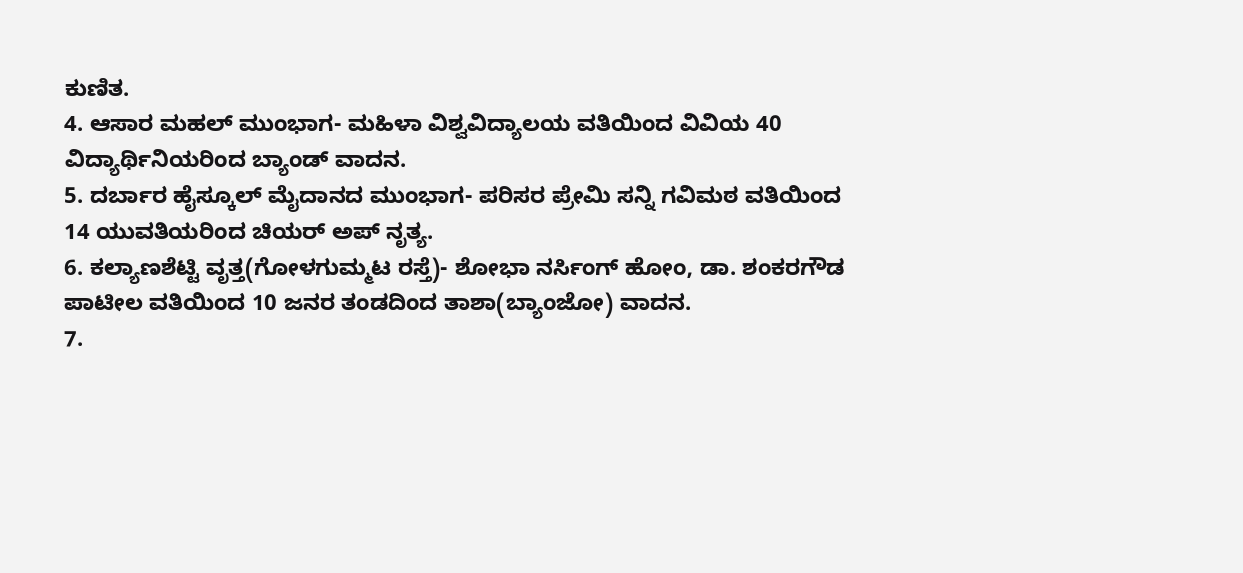ಕುಣಿತ.
4. ಆಸಾರ ಮಹಲ್ ಮುಂಭಾಗ- ಮಹಿಳಾ ವಿಶ್ವವಿದ್ಯಾಲಯ ವತಿಯಿಂದ ವಿವಿಯ 40 ವಿದ್ಯಾರ್ಥಿನಿಯರಿಂದ ಬ್ಯಾಂಡ್ ವಾದನ.
5. ದರ್ಬಾರ ಹೈಸ್ಕೂಲ್ ಮೈದಾನದ ಮುಂಭಾಗ- ಪರಿಸರ ಪ್ರೇಮಿ ಸನ್ನಿ ಗವಿಮಠ ವತಿಯಿಂದ 14 ಯುವತಿಯರಿಂದ ಚಿಯರ್ ಅಪ್ ನೃತ್ಯ.
6. ಕಲ್ಯಾಣಶೆಟ್ಟಿ ವೃತ್ತ(ಗೋಳಗುಮ್ಮಟ ರಸ್ತೆ)- ಶೋಭಾ ನರ್ಸಿಂಗ್ ಹೋಂ, ಡಾ. ಶಂಕರಗೌಡ ಪಾಟೀಲ ವತಿಯಿಂದ 10 ಜನರ ತಂಡದಿಂದ ತಾಶಾ(ಬ್ಯಾಂಜೋ) ವಾದನ.
7.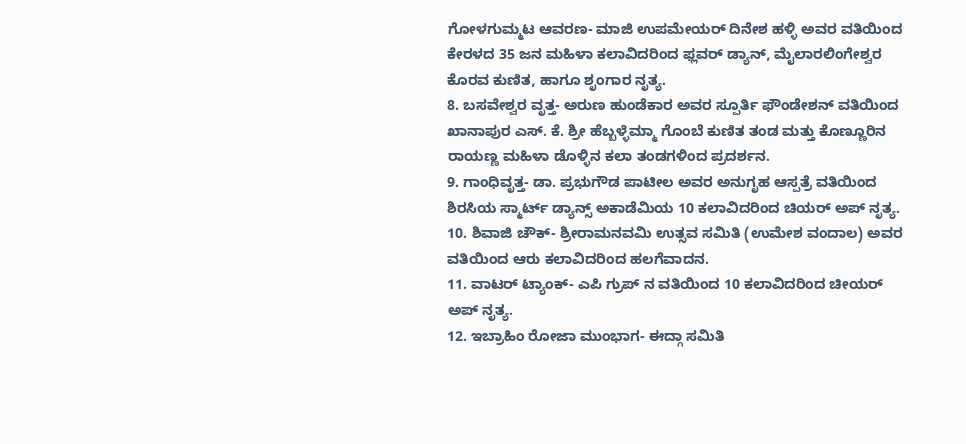ಗೋಳಗುಮ್ಮಟ ಆವರಣ- ಮಾಜಿ ಉಪಮೇಯರ್ ದಿನೇಶ ಹಳ್ಳಿ ಅವರ ವತಿಯಿಂದ ಕೇರಳದ 35 ಜನ ಮಹಿಳಾ ಕಲಾವಿದರಿಂದ ಫ್ಲವರ್ ಡ್ಯಾನ್, ಮೈಲಾರಲಿಂಗೇಶ್ವರ ಕೊರವ ಕುಣಿತ, ಹಾಗೂ ಶೃಂಗಾರ ನೃತ್ಯ.
8. ಬಸವೇಶ್ವರ ವೃತ್ತ- ಅರುಣ ಹುಂಡೆಕಾರ ಅವರ ಸ್ಪೂರ್ತಿ ಫೌಂಡೇಶನ್ ವತಿಯಿಂದ ಖಾನಾಪುರ ಎಸ್. ಕೆ. ಶ್ರೀ ಹೆಬ್ಬಳ್ಳೆಮ್ಮಾ ಗೊಂಬೆ ಕುಣಿತ ತಂಡ ಮತ್ತು ಕೊಣ್ಣೂರಿನ ರಾಯಣ್ಣ ಮಹಿಳಾ ಡೊಳ್ಳಿನ ಕಲಾ ತಂಡಗಳಿಂದ ಪ್ರದರ್ಶನ.
9. ಗಾಂಧಿವೃತ್ತ- ಡಾ. ಪ್ರಭುಗೌಡ ಪಾಟೀಲ ಅವರ ಅನುಗೃಹ ಆಸ್ಪತ್ರೆ ವತಿಯಿಂದ ಶಿರಸಿಯ ಸ್ಮಾರ್ಟ್ ಡ್ಯಾನ್ಸ್ ಅಕಾಡೆಮಿಯ 10 ಕಲಾವಿದರಿಂದ ಚಿಯರ್ ಅಪ್ ನೃತ್ಯ.
10. ಶಿವಾಜಿ ಚೌಕ್- ಶ್ರೀರಾಮನವಮಿ ಉತ್ಸವ ಸಮಿತಿ (ಉಮೇಶ ವಂದಾಲ) ಅವರ ವತಿಯಿಂದ ಆರು ಕಲಾವಿದರಿಂದ ಹಲಗೆವಾದನ.
11. ವಾಟರ್ ಟ್ಯಾಂಕ್- ಎಪಿ ಗ್ರುಪ್ ನ ವತಿಯಿಂದ 10 ಕಲಾವಿದರಿಂದ ಚೀಯರ್ ಅಪ್ ನೃತ್ಯ.
12. ಇಬ್ರಾಹಿಂ ರೋಜಾ ಮುಂಭಾಗ- ಈದ್ಗಾ ಸಮಿತಿ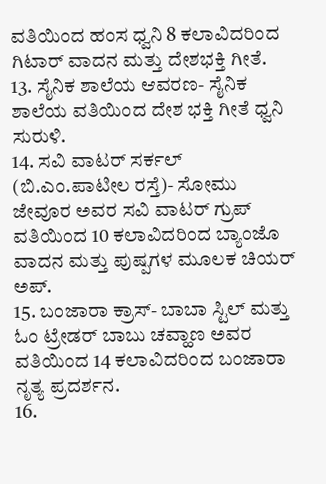ವತಿಯಿಂದ ಹಂಸ ಧ್ವನಿ 8 ಕಲಾವಿದರಿಂದ ಗಿಟಾರ್ ವಾದನ ಮತ್ತು ದೇಶಭಕ್ತಿ ಗೀತೆ.
13. ಸೈನಿಕ ಶಾಲೆಯ ಆವರಣ- ಸೈನಿಕ ಶಾಲೆಯ ವತಿಯಿಂದ ದೇಶ ಭಕ್ತಿ ಗೀತೆ ಧ್ವನಿ ಸುರುಳಿ.
14. ಸವಿ ವಾಟರ್ ಸರ್ಕಲ್ (ಬಿ.ಎಂ.ಪಾಟೀಲ ರಸ್ತೆ)- ಸೋಮು ಜೇವೂರ ಅವರ ಸವಿ ವಾಟರ್ ಗ್ರುಪ್ ವತಿಯಿಂದ 10 ಕಲಾವಿದರಿಂದ ಬ್ಯಾಂಜೊ ವಾದನ ಮತ್ತು ಪುಷ್ಪಗಳ ಮೂಲಕ ಚಿಯರ್ ಅಪ್.
15. ಬಂಜಾರಾ ಕ್ರಾಸ್- ಬಾಬಾ ಸ್ಟಿಲ್ ಮತ್ತು ಓಂ ಟ್ರೇಡರ್ ಬಾಬು ಚವ್ಹಾಣ ಅವರ ವತಿಯಿಂದ 14 ಕಲಾವಿದರಿಂದ ಬಂಜಾರಾ ನೃತ್ಯ ಪ್ರದರ್ಶನ.
16.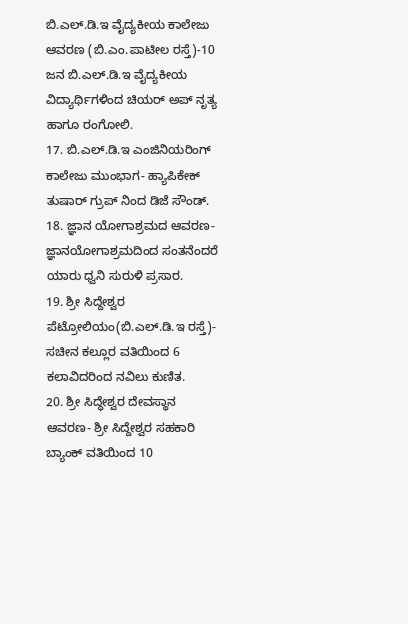ಬಿ.ಎಲ್.ಡಿ.ಇ ವೈದ್ಯಕೀಯ ಕಾಲೇಜು ಆವರಣ (ಬಿ.ಎಂ.ಪಾಟೀಲ ರಸ್ತೆ)-10 ಜನ ಬಿ.ಎಲ್.ಡಿ.ಇ ವೈದ್ಯಕೀಯ ವಿದ್ಯಾರ್ಥಿಗಳಿಂದ ಚಿಯರ್ ಅಪ್ ನೃತ್ಯ ಹಾಗೂ ರಂಗೋಲಿ.
17. ಬಿ.ಎಲ್.ಡಿ.ಇ ಎಂಜಿನಿಯರಿಂಗ್ ಕಾಲೇಜು ಮುಂಭಾಗ- ಹ್ಯಾಪಿಕೇಕ್ ತುಷಾರ್ ಗ್ರುಪ್ ನಿಂದ ಡಿಜೆ ಸೌಂಡ್.
18. ಜ್ಞಾನ ಯೋಗಾಶ್ರಮದ ಆವರಣ- ಜ್ಞಾನಯೋಗಾಶ್ರಮದಿಂದ ಸಂತನೆಂದರೆ ಯಾರು ಧ್ವನಿ ಸುರುಳಿ ಪ್ರಸಾರ.
19. ಶ್ರೀ ಸಿದ್ದೇಶ್ವರ ಪೆಟ್ರೋಲಿಯಂ(ಬಿ.ಎಲ್.ಡಿ.ಇ ರಸ್ತೆ)- ಸಚೀನ ಕಲ್ಲೂರ ವತಿಯಿಂದ 6 ಕಲಾವಿದರಿಂದ ನವಿಲು ಕುಣಿತ.
20. ಶ್ರೀ ಸಿದ್ಧೇಶ್ವರ ದೇವಸ್ಥಾನ ಆವರಣ- ಶ್ರೀ ಸಿದ್ದೇಶ್ವರ ಸಹಕಾರಿ ಬ್ಯಾಂಕ್ ವತಿಯಿಂದ 10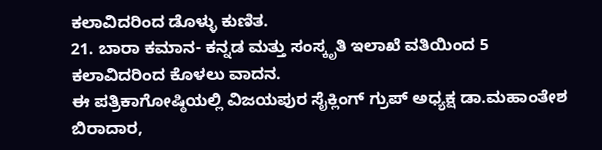ಕಲಾವಿದರಿಂದ ಡೊಳ್ಳು ಕುಣಿತ.
21. ಬಾರಾ ಕಮಾನ- ಕನ್ನಡ ಮತ್ತು ಸಂಸ್ಕೃತಿ ಇಲಾಖೆ ವತಿಯಿಂದ 5 ಕಲಾವಿದರಿಂದ ಕೊಳಲು ವಾದನ.
ಈ ಪತ್ರಿಕಾಗೋಷ್ಠಿಯಲ್ಲಿ ವಿಜಯಪುರ ಸೈಕ್ಲಿಂಗ್ ಗ್ರುಪ್ ಅಧ್ಯಕ್ಷ ಡಾ.ಮಹಾಂತೇಶ ಬಿರಾದಾರ,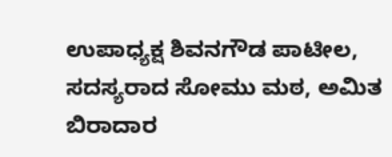ಉಪಾಧ್ಯಕ್ಷ ಶಿವನಗೌಡ ಪಾಟೀಲ, ಸದಸ್ಯರಾದ ಸೋಮು ಮಠ, ಅಮಿತ ಬಿರಾದಾರ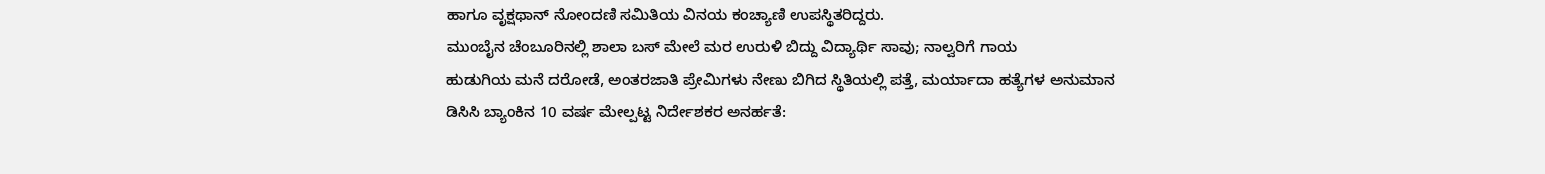ಹಾಗೂ ವೃಕ್ಷಥಾನ್ ನೋಂದಣಿ ಸಮಿತಿಯ ವಿನಯ ಕಂಚ್ಯಾಣಿ ಉಪಸ್ಥಿತರಿದ್ದರು.
ಮುಂಬೈನ ಚೆಂಬೂರಿನಲ್ಲಿ ಶಾಲಾ ಬಸ್ ಮೇಲೆ ಮರ ಉರುಳಿ ಬಿದ್ದು ವಿದ್ಯಾರ್ಥಿ ಸಾವು; ನಾಲ್ವರಿಗೆ ಗಾಯ
ಹುಡುಗಿಯ ಮನೆ ದರೋಡೆ, ಅಂತರಜಾತಿ ಪ್ರೇಮಿಗಳು ನೇಣು ಬಿಗಿದ ಸ್ಥಿತಿಯಲ್ಲಿ ಪತ್ತೆ, ಮರ್ಯಾದಾ ಹತ್ಯೆಗಳ ಅನುಮಾನ
ಡಿಸಿಸಿ ಬ್ಯಾಂಕಿನ 10 ವರ್ಷ ಮೇಲ್ಪಟ್ಟ ನಿರ್ದೇಶಕರ ಅನರ್ಹತೆ: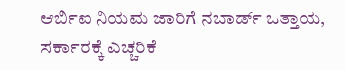ಆರ್ಬಿಐ ನಿಯಮ ಜಾರಿಗೆ ನಬಾರ್ಡ್ ಒತ್ತಾಯ, ಸರ್ಕಾರಕ್ಕೆ ಎಚ್ಚರಿಕೆ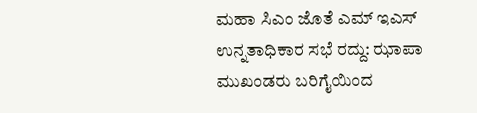ಮಹಾ ಸಿಎಂ ಜೊತೆ ಎಮ್ ಇಎಸ್ ಉನ್ನತಾಧಿಕಾರ ಸಭೆ ರದ್ದು: ಝಾಪಾ ಮುಖಂಡರು ಬರಿಗೈಯಿಂದ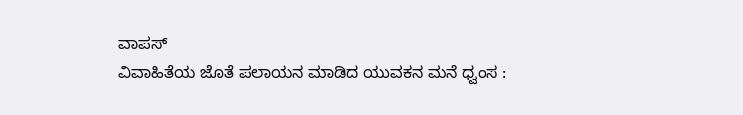ವಾಪಸ್
ವಿವಾಹಿತೆಯ ಜೊತೆ ಪಲಾಯನ ಮಾಡಿದ ಯುವಕನ ಮನೆ ಧ್ವಂಸ :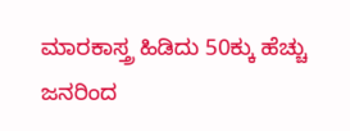ಮಾರಕಾಸ್ತ್ರ ಹಿಡಿದು 50ಕ್ಕು ಹೆಚ್ಚು ಜನರಿಂದ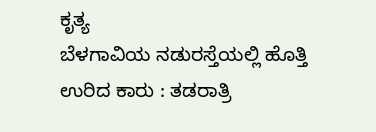ಕೃತ್ಯ
ಬೆಳಗಾವಿಯ ನಡುರಸ್ತೆಯಲ್ಲಿ ಹೊತ್ತಿ ಉರಿದ ಕಾರು : ತಡರಾತ್ರಿ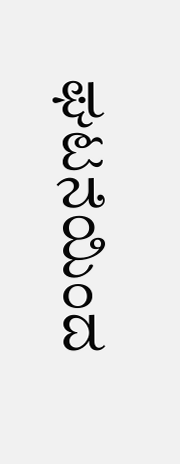ಘಟನೆಯಿಂದ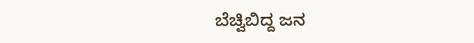ಬೆಚ್ವಿಬಿದ್ದ ಜನ